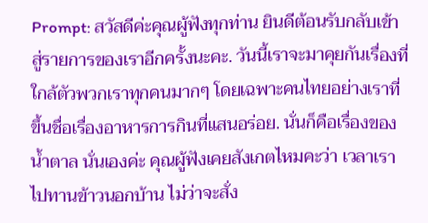Prompt: สวัสดีค่ะคุณผู้ฟังทุกท่าน ยินดีต้อนรับกลับเข้าสู่รายการของเราอีกครั้งนะคะ. วันนี้เราจะมาคุยกันเรื่องที่ใกล้ตัวพวกเราทุกคนมากๆ โดยเฉพาะคนไทยอย่างเราที่ขึ้นชื่อเรื่องอาหารการกินที่แสนอร่อย. นั่นก็คือเรื่องของ น้ำตาล นั่นเองค่ะ คุณผู้ฟังเคยสังเกตไหมคะว่า เวลาเราไปทานข้าวนอกบ้าน ไม่ว่าจะสั่ง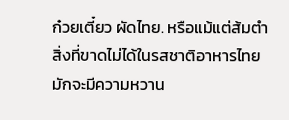ก๋วยเตี๋ยว ผัดไทย. หรือแม้แต่ส้มตำ สิ่งที่ขาดไม่ได้ในรสชาติอาหารไทยมักจะมีความหวาน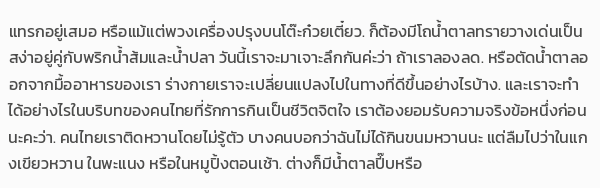แทรกอยู่เสมอ หรือแม้แต่พวงเครื่องปรุงบนโต๊ะก๋วยเตี๋ยว. ก็ต้องมีโถน้ำตาลทรายวางเด่นเป็นสง่าอยู่คู่กับพริกน้ำส้มและน้ำปลา วันนี้เราจะมาเจาะลึกกันค่ะว่า ถ้าเราลองลด. หรือตัดน้ำตาลออกจากมื้ออาหารของเรา ร่างกายเราจะเปลี่ยนแปลงไปในทางที่ดีขึ้นอย่างไรบ้าง. และเราจะทำได้อย่างไรในบริบทของคนไทยที่รักการกินเป็นชีวิตจิตใจ เราต้องยอมรับความจริงข้อหนึ่งก่อนนะคะว่า. คนไทยเราติดหวานโดยไม่รู้ตัว บางคนบอกว่าฉันไม่ได้กินขนมหวานนะ แต่ลืมไปว่าในแกงเขียวหวาน ในพะแนง หรือในหมูปิ้งตอนเช้า. ต่างก็มีน้ำตาลปี๊บหรือ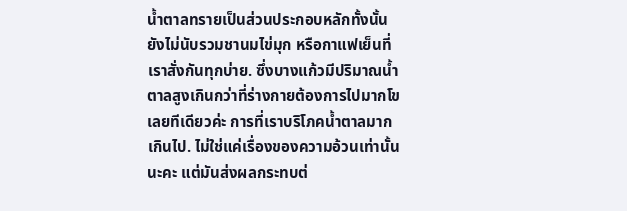น้ำตาลทรายเป็นส่วนประกอบหลักทั้งนั้น ยังไม่นับรวมชานมไข่มุก หรือกาแฟเย็นที่เราสั่งกันทุกบ่าย. ซึ่งบางแก้วมีปริมาณน้ำตาลสูงเกินกว่าที่ร่างกายต้องการไปมากโขเลยทีเดียวค่ะ การที่เราบริโภคน้ำตาลมากเกินไป. ไม่ใช่แค่เรื่องของความอ้วนเท่านั้นนะคะ แต่มันส่งผลกระทบต่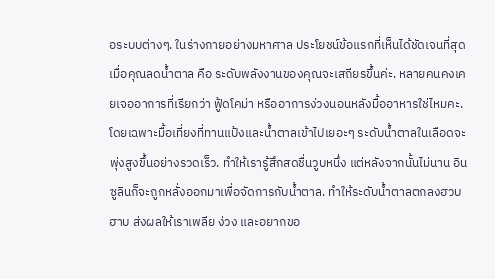อระบบต่างๆ. ในร่างกายอย่างมหาศาล ประโยชน์ข้อแรกที่เห็นได้ชัดเจนที่สุดเมื่อคุณลดน้ำตาล คือ ระดับพลังงานของคุณจะเสถียรขึ้นค่ะ. หลายคนคงเคยเจออาการที่เรียกว่า ฟู้ดโคม่า หรืออาการง่วงนอนหลังมื้ออาหารใช่ไหมคะ. โดยเฉพาะมื้อเที่ยงที่ทานแป้งและน้ำตาลเข้าไปเยอะๆ ระดับน้ำตาลในเลือดจะพุ่งสูงขึ้นอย่างรวดเร็ว. ทำให้เรารู้สึกสดชื่นวูบหนึ่ง แต่หลังจากนั้นไม่นาน อินซูลินก็จะถูกหลั่งออกมาเพื่อจัดการกับน้ำตาล. ทำให้ระดับน้ำตาลตกลงฮวบฮาบ ส่งผลให้เราเพลีย ง่วง และอยากขอ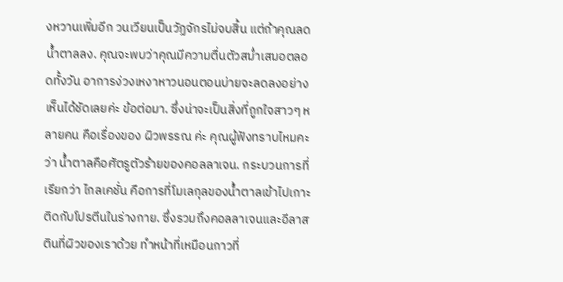งหวานเพิ่มอีก วนเวียนเป็นวัฏจักรไม่จบสิ้น แต่ถ้าคุณลดน้ำตาลลง. คุณจะพบว่าคุณมีความตื่นตัวสม่ำเสมอตลอดทั้งวัน อาการง่วงเหงาหาวนอนตอนบ่ายจะลดลงอย่างเห็นได้ชัดเลยค่ะ ข้อต่อมา. ซึ่งน่าจะเป็นสิ่งที่ถูกใจสาวๆ หลายคน คือเรื่องของ ผิวพรรณ ค่ะ คุณผู้ฟังทราบไหมคะว่า น้ำตาลคือศัตรูตัวร้ายของคอลลาเจน. กระบวนการที่เรียกว่า ไกลเคชั่น คือการที่โมเลกุลของน้ำตาลเข้าไปเกาะติดกับโปรตีนในร่างกาย. ซึ่งรวมถึงคอลลาเจนและอีลาสตินที่ผิวของเราด้วย ทำหน้าที่เหมือนกาวที่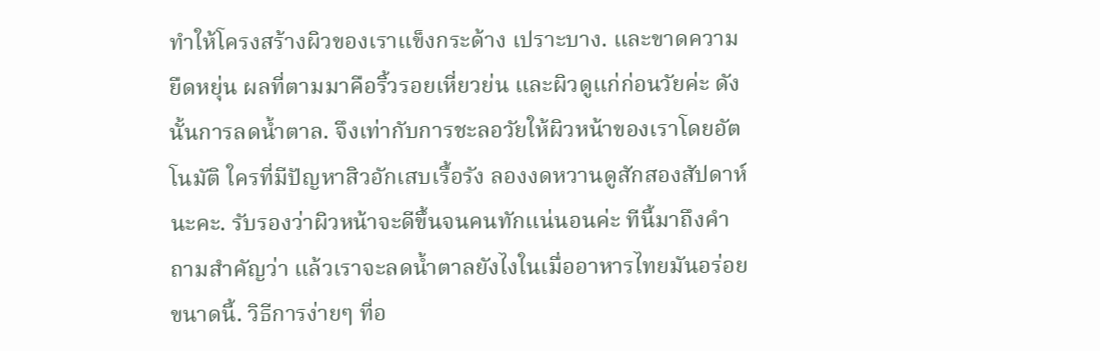ทำให้โครงสร้างผิวของเราแข็งกระด้าง เปราะบาง. และขาดความยืดหยุ่น ผลที่ตามมาคือริ้วรอยเหี่ยวย่น และผิวดูแก่ก่อนวัยค่ะ ดังนั้นการลดน้ำตาล. จึงเท่ากับการชะลอวัยให้ผิวหน้าของเราโดยอัตโนมัติ ใครที่มีปัญหาสิวอักเสบเรื้อรัง ลองงดหวานดูสักสองสัปดาห์นะคะ. รับรองว่าผิวหน้าจะดีขึ้นจนคนทักแน่นอนค่ะ ทีนี้มาถึงคำถามสำคัญว่า แล้วเราจะลดน้ำตาลยังไงในเมื่ออาหารไทยมันอร่อยขนาดนี้. วิธีการง่ายๆ ที่อ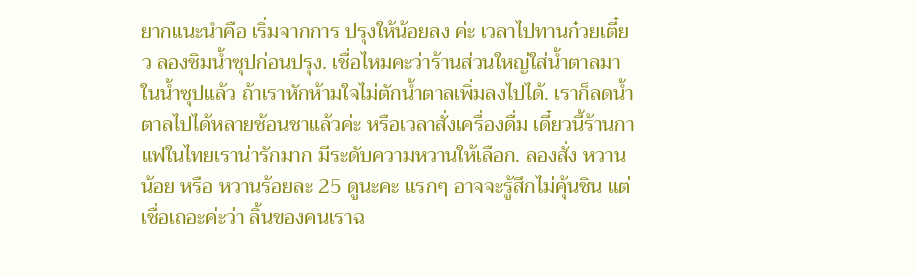ยากแนะนำคือ เริ่มจากการ ปรุงให้น้อยลง ค่ะ เวลาไปทานก๋วยเตี๋ยว ลองชิมน้ำซุปก่อนปรุง. เชื่อไหมคะว่าร้านส่วนใหญ่ใส่น้ำตาลมาในน้ำซุปแล้ว ถ้าเราหักห้ามใจไม่ตักน้ำตาลเพิ่มลงไปได้. เราก็ลดน้ำตาลไปได้หลายช้อนชาแล้วค่ะ หรือเวลาสั่งเครื่องดื่ม เดี๋ยวนี้ร้านกาแฟในไทยเราน่ารักมาก มีระดับความหวานให้เลือก. ลองสั่ง หวานน้อย หรือ หวานร้อยละ 25 ดูนะคะ แรกๆ อาจจะรู้สึกไม่คุ้นชิน แต่เชื่อเถอะค่ะว่า ลิ้นของคนเราฉ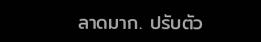ลาดมาก. ปรับตัว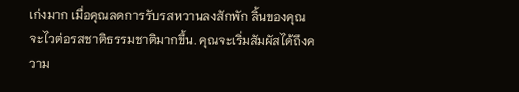เก่งมาก เมื่อคุณลดการรับรสหวานลงสักพัก ลิ้นของคุณจะไวต่อรสชาติธรรมชาติมากขึ้น. คุณจะเริ่มสัมผัสได้ถึงความ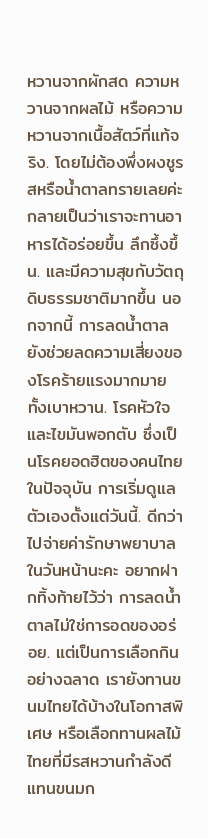หวานจากผักสด ความหวานจากผลไม้ หรือความหวานจากเนื้อสัตว์ที่แท้จริง. โดยไม่ต้องพึ่งผงชูรสหรือน้ำตาลทรายเลยค่ะ กลายเป็นว่าเราจะทานอาหารได้อร่อยขึ้น ลึกซึ้งขึ้น. และมีความสุขกับวัตถุดิบธรรมชาติมากขึ้น นอกจากนี้ การลดน้ำตาลยังช่วยลดความเสี่ยงของโรคร้ายแรงมากมาย ทั้งเบาหวาน. โรคหัวใจ และไขมันพอกตับ ซึ่งเป็นโรคยอดฮิตของคนไทยในปัจจุบัน การเริ่มดูแลตัวเองตั้งแต่วันนี้. ดีกว่าไปจ่ายค่ารักษาพยาบาลในวันหน้านะคะ อยากฝากทิ้งท้ายไว้ว่า การลดน้ำตาลไม่ใช่การอดของอร่อย. แต่เป็นการเลือกกินอย่างฉลาด เรายังทานขนมไทยได้บ้างในโอกาสพิเศษ หรือเลือกทานผลไม้ไทยที่มีรสหวานกำลังดีแทนขนมก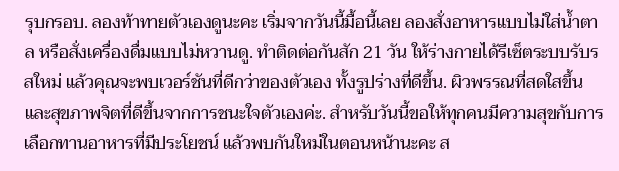รุบกรอบ. ลองท้าทายตัวเองดูนะคะ เริ่มจากวันนี้มื้อนี้เลย ลองสั่งอาหารแบบไม่ใส่น้ำตาล หรือสั่งเครื่องดื่มแบบไม่หวานดู. ทำติดต่อกันสัก 21 วัน ให้ร่างกายได้รีเซ็ตระบบรับรสใหม่ แล้วคุณจะพบเวอร์ชันที่ดีกว่าของตัวเอง ทั้งรูปร่างที่ดีขึ้น. ผิวพรรณที่สดใสขึ้น และสุขภาพจิตที่ดีขึ้นจากการชนะใจตัวเองค่ะ. สำหรับวันนี้ขอให้ทุกคนมีความสุขกับการเลือกทานอาหารที่มีประโยชน์ แล้วพบกันใหม่ในตอนหน้านะคะ ส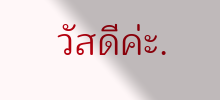วัสดีค่ะ.